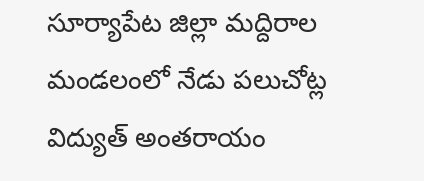సూర్యాపేట జిల్లా మద్దిరాల మండలంలో నేడు పలుచోట్ల విద్యుత్ అంతరాయం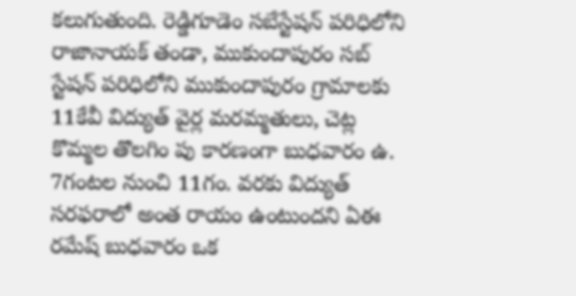కలుగుతుంది. రెడ్డిగూడెం సబేస్టేషన్ పరిధిలోని రాజానాయక్ తండా, ముకుందాపురం సబ్ స్టేషన్ పరిధిలోని ముకుందాపురం గ్రామాలకు 11కేవీ విద్యుత్ వైర్ల మరమ్మతులు, చెట్ల కొమ్మల తొలగిం పు కారణంగా బుధవారం ఉ. 7గంటల నుంచి 11గం. వరకు విద్యుత్ సరఫరాలో అంత రాయం ఉంటుందని ఏఈ రమేష్ బుధవారం ఒక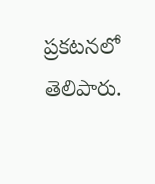ప్రకటనలో తెలిపారు.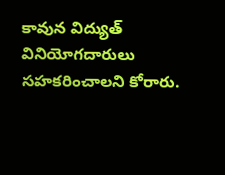కావున విద్యుత్ వినియోగదారులు సహకరించాలని కోరారు.